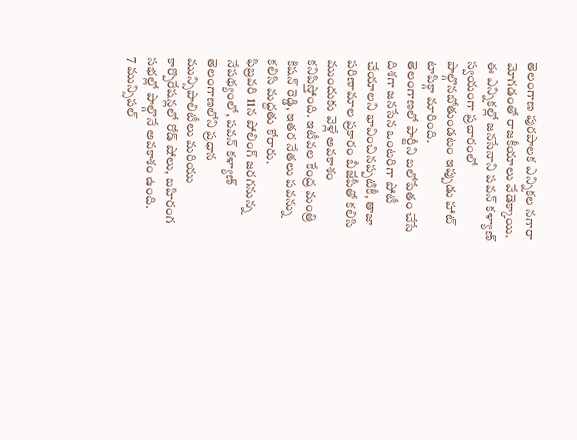తెలంగాణ పురపాలక ఎన్నికల నగారా మోగడంతో రాజకీయాలు వేడెక్కాయి. ఈ ఎన్నికల్లో జనసేనాని పవన్ కళ్యాణ్ స్వయంగా ప్రచారంలో పాల్గొనబోతుండటం ఇప్పుడు హాట్ టాపిక్గా మారింది.
తెలంగాణలో పార్టీని బలోపేతం చేసే దిశగా జనసేన ఒంటరిగా పోటీ చేయాలని భావించినప్పటికీ, తాజా పరిణామాల ప్రకారం బీజేపీతో కలిసి ముందుకు వెళ్లే అవకాశం కనిపిస్తోంది. ఇటీవల కేంద్ర మంత్రి కిషన్ రెడ్డి, ఇతర నేతలు పవన్ను కలిసి మద్దతు కోరారు.
ఫిబ్రవరి 11న పోలింగ్ జరగనున్న నేపథ్యంలో, పవన్ కళ్యాణ్ తెలంగాణలోని ప్రధాన మున్సిపాలిటీలు మరియు కార్పొరేషన్లలో రోడ్ షోలు, బహిరంగ సభల్లో పాల్గొనే అవకాశం ఉంది.
7 మున్సిపల్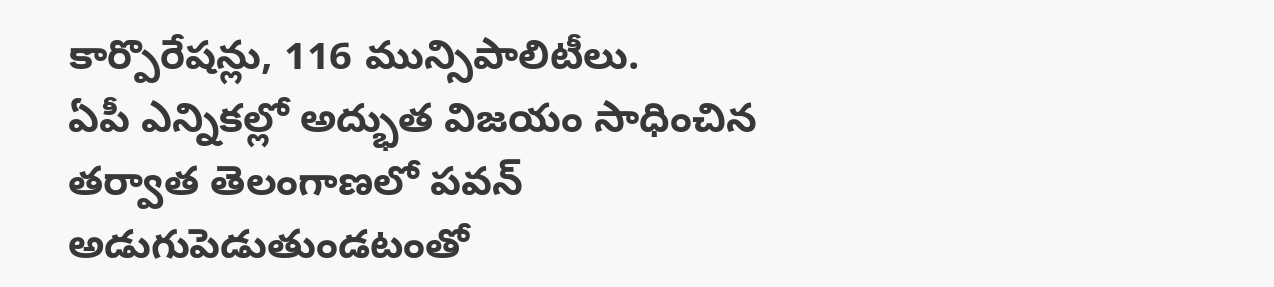కార్పొరేషన్లు, 116 మున్సిపాలిటీలు.
ఏపీ ఎన్నికల్లో అద్భుత విజయం సాధించిన తర్వాత తెలంగాణలో పవన్ అడుగుపెడుతుండటంతో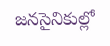జనసైనికుల్లో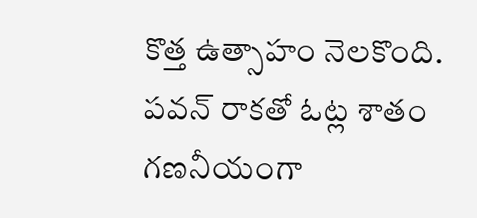కొత్త ఉత్సాహం నెలకొంది. పవన్ రాకతో ఓట్ల శాతం గణనీయంగా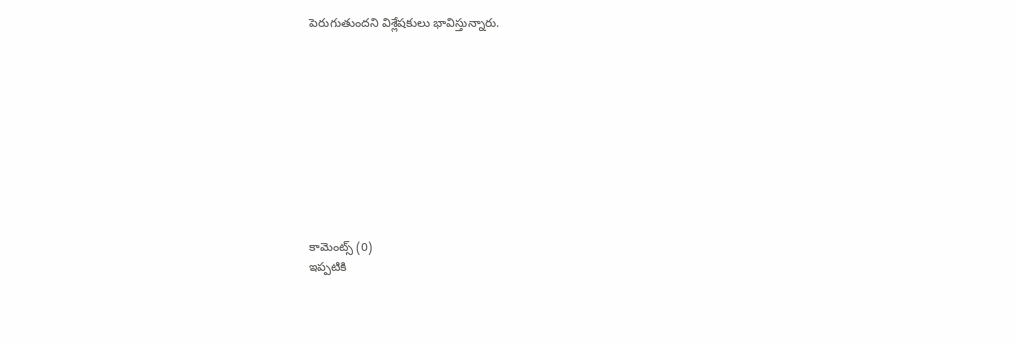పెరుగుతుందని విశ్లేషకులు భావిస్తున్నారు.










కామెంట్స్ (0)
ఇప్పటికి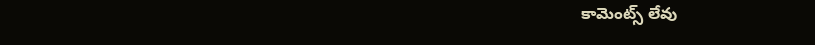కామెంట్స్ లేవు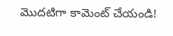మొదటిగా కామెంట్ చేయండి!